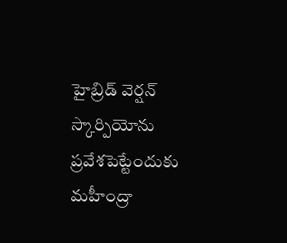హైబ్రిడ్ వెర్షన్ స్కార్పియోను ప్రవేశపెట్టేందుకు మహీంద్రా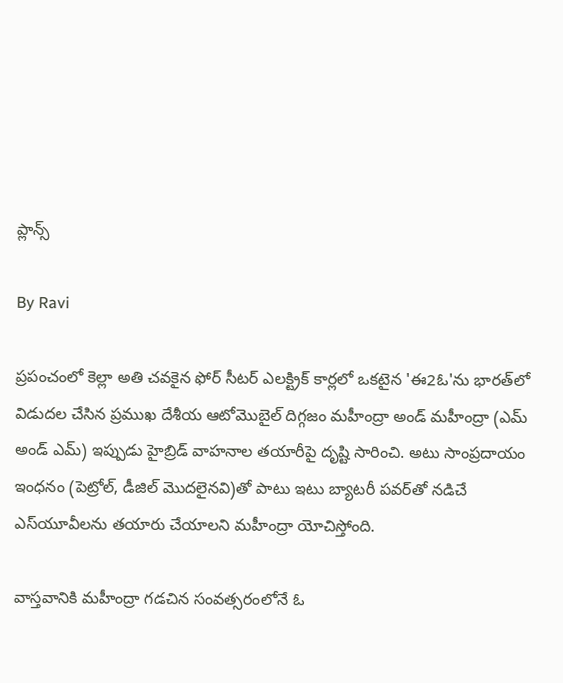ప్లాన్స్

By Ravi

ప్రపంచంలో కెల్లా అతి చవకైన ఫోర్ సీటర్ ఎలక్ట్రిక్ కార్లలో ఒకటైన 'ఈ2ఓ'ను భారత్‌లో విడుదల చేసిన ప్రముఖ దేశీయ ఆటోమొబైల్ దిగ్గజం మహీంద్రా అండ్ మహీంద్రా (ఎమ్ అండ్ ఎమ్) ఇప్పుడు హైబ్రిడ్ వాహనాల తయారీపై దృష్టి సారించి. అటు సాంప్రదాయం ఇంధనం (పెట్రోల్, డీజిల్ మొదలైనవి)తో పాటు ఇటు బ్యాటరీ పవర్‌తో నడిచే ఎస్‌యూవీలను తయారు చేయాలని మహీంద్రా యోచిస్తోంది.

వాస్తవానికి మహీంద్రా గడచిన సంవత్సరంలోనే ఓ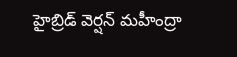హైబ్రిడ్ వెర్షన్ మహీంద్రా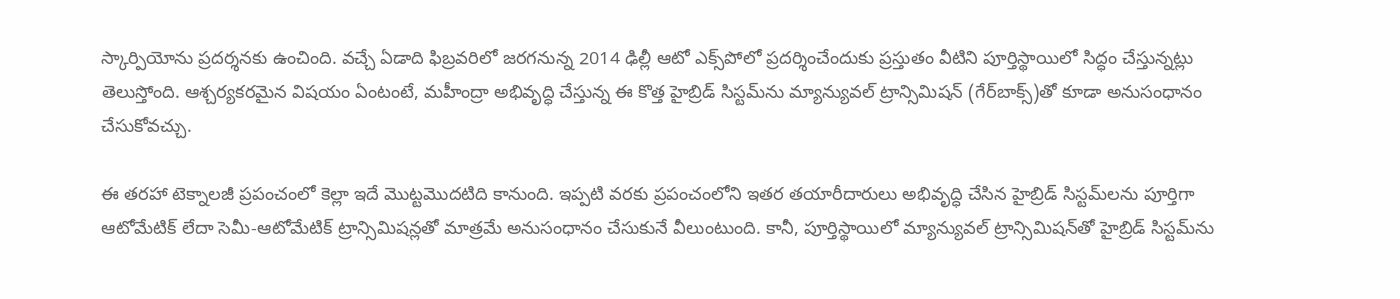స్కార్పియోను ప్రదర్శనకు ఉంచింది. వచ్చే ఏడాది ఫిబ్రవరిలో జరగనున్న 2014 ఢిల్లీ ఆటో ఎక్స్‌పోలో ప్రదర్శించేందుకు ప్రస్తుతం వీటిని పూర్తిస్థాయిలో సిద్ధం చేస్తున్నట్లు తెలుస్తోంది. ఆశ్చర్యకరమైన విషయం ఏంటంటే, మహీంద్రా అభివృద్ధి చేస్తున్న ఈ కొత్త హైబ్రిడ్ సిస్టమ్‌ను మ్యాన్యువల్ ట్రాన్సిమిషన్ (గేర్‌బాక్స్)తో కూడా అనుసంధానం చేసుకోవచ్చు.

ఈ తరహా టెక్నాలజీ ప్రపంచంలో కెల్లా ఇదే మొట్టమొదటిది కానుంది. ఇప్పటి వరకు ప్రపంచంలోని ఇతర తయారీదారులు అభివృద్ధి చేసిన హైబ్రిడ్ సిస్టమ్‌లను పూర్తిగా ఆటోమేటిక్ లేదా సెమీ-ఆటోమేటిక్ ట్రాన్సిమిషన్లతో మాత్రమే అనుసంధానం చేసుకునే వీలుంటుంది. కానీ, పూర్తిస్థాయిలో మ్యాన్యువల్ ట్రాన్సిమిషన్‌తో హైబ్రిడ్ సిస్టమ్‌ను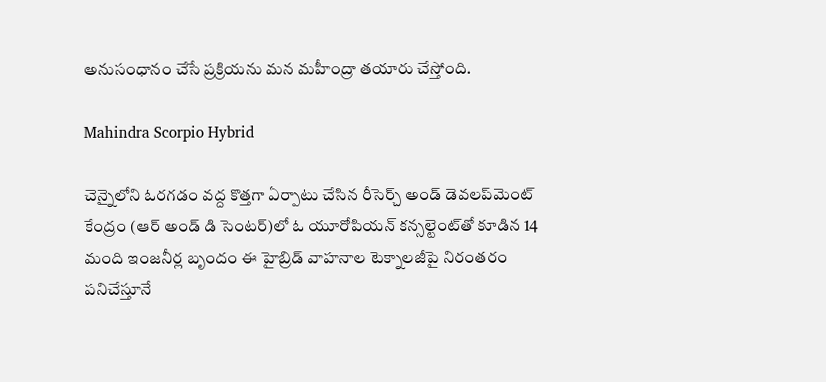అనుసంధానం చేసే ప్రక్రియను మన మహీంద్రా తయారు చేస్తోంది.

Mahindra Scorpio Hybrid

చెన్నైలోని ఓరగడం వద్ద కొత్తగా ఏర్పాటు చేసిన రీసెర్చ్ అండ్ డెవలప్‌మెంట్ కేంద్రం (ఆర్ అండ్ డి సెంటర్)లో ఓ యూరోపియన్ కన్సల్టెంట్‌తో కూడిన 14 మంది ఇంజనీర్ల బృందం ఈ హైబ్రిడ్ వాహనాల టెక్నాలజీపై నిరంతరం పనిచేస్తూనే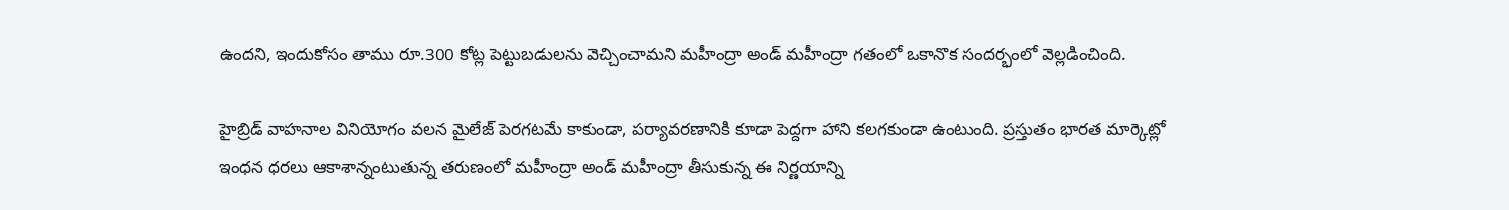ఉందని, ఇందుకోసం తాము రూ.300 కోట్ల పెట్టుబడులను వెచ్చించామని మహీంద్రా అండ్ మహీంద్రా గతంలో ఒకానొక సందర్భంలో వెల్లడించింది.

హైబ్రిడ్ వాహనాల వినియోగం వలన మైలేజ్ పెరగటమే కాకుండా, పర్యావరణానికి కూడా పెద్దగా హాని కలగకుండా ఉంటుంది. ప్రస్తుతం భారత మార్కెట్లో ఇంధన ధరలు ఆకాశాన్నంటుతున్న తరుణంలో మహీంద్రా అండ్ మహీంద్రా తీసుకున్న ఈ నిర్ణయాన్ని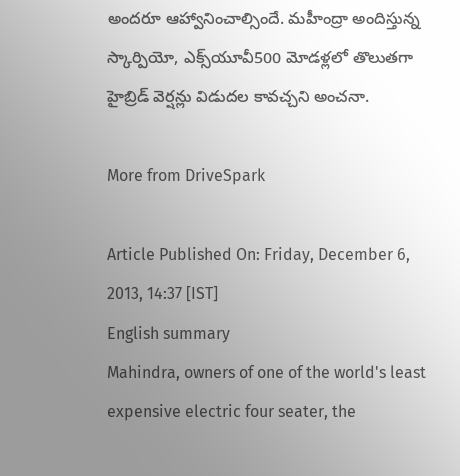అందరూ ఆహ్వానించాల్సిందే. మహీంద్రా అందిస్తున్న స్కార్పియో, ఎక్స్‌యూవీ500 మోడళ్లలో తొలుతగా హైబ్రిడ్ వెర్షన్లు విడుదల కావచ్చని అంచనా.

More from DriveSpark

Article Published On: Friday, December 6, 2013, 14:37 [IST]
English summary
Mahindra, owners of one of the world's least expensive electric four seater, the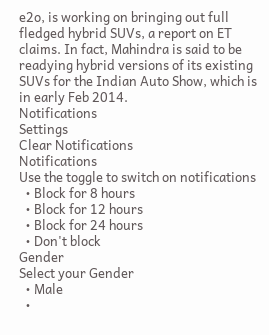e2o, is working on bringing out full fledged hybrid SUVs, a report on ET claims. In fact, Mahindra is said to be readying hybrid versions of its existing SUVs for the Indian Auto Show, which is in early Feb 2014.
Notifications
Settings
Clear Notifications
Notifications
Use the toggle to switch on notifications
  • Block for 8 hours
  • Block for 12 hours
  • Block for 24 hours
  • Don't block
Gender
Select your Gender
  • Male
  •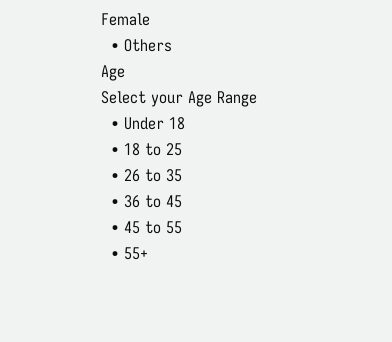Female
  • Others
Age
Select your Age Range
  • Under 18
  • 18 to 25
  • 26 to 35
  • 36 to 45
  • 45 to 55
  • 55+